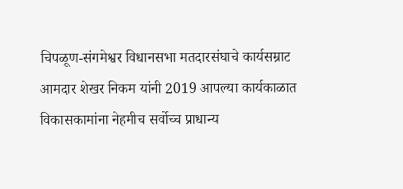चिपळूण-संगमेश्वर विधानसभा मतदारसंघाचे कार्यसम्राट आमदार शेखर निकम यांनी 2019 आपल्या कार्यकाळात विकासकामांना नेहमीच सर्वोच्च प्राधान्य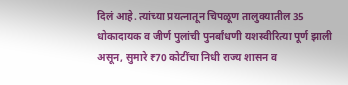दिलं आहे. त्यांच्या प्रयत्नातून चिपळूण तालुक्यातील 35 धोकादायक व जीर्ण पुलांची पुनर्बांधणी यशस्वीरित्या पूर्ण झाली असून, सुमारे ₹70 कोटींचा निधी राज्य शासन व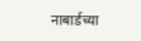नाबार्डच्या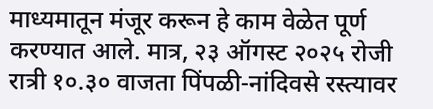माध्यमातून मंजूर करून हे काम वेळेत पूर्ण करण्यात आले. मात्र, २३ ऑगस्ट २०२५ रोजी रात्री १०.३० वाजता पिंपळी-नांदिवसे रस्त्यावर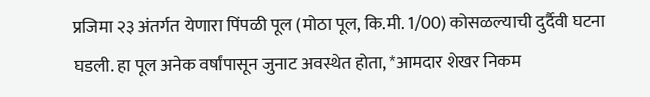प्रजिमा २३ अंतर्गत येणारा पिंपळी पूल (मोठा पूल, कि.मी. 1/00) कोसळल्याची दुर्दैवी घटना घडली. हा पूल अनेक वर्षांपासून जुनाट अवस्थेत होता, *आमदार शेखर निकम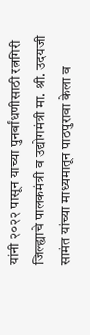यांनी २०२२ पासून याच्या पुनर्बांधणीसाठी रत्नगिरी जिल्ह्याचे पालकमंत्री व उद्योगमंत्री मा. श्री. उदयजी सामंत यांच्या माध्यमातून पाठपुरावा केला व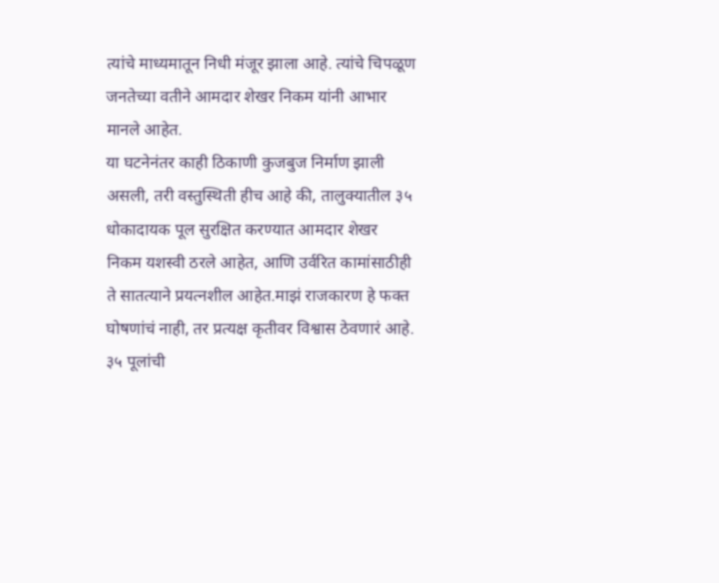त्यांचे माध्यमातून निधी मंजूर झाला आहे. त्यांचे चिपळूण जनतेच्या वतीने आमदार शेखर निकम यांनी आभार मानले आहेत.
या घटनेनंतर काही ठिकाणी कुजबुज निर्माण झाली असली, तरी वस्तुस्थिती हीच आहे की, तालुक्यातील ३५ धोकादायक पूल सुरक्षित करण्यात आमदार शेखर निकम यशस्वी ठरले आहेत, आणि उर्वरित कामांसाठीही ते सातत्याने प्रयत्नशील आहेत.माझं राजकारण हे फक्त घोषणांचं नाही, तर प्रत्यक्ष कृतीवर विश्वास ठेवणारं आहे. ३५ पूलांची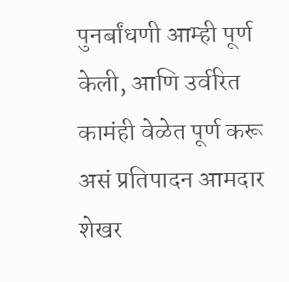पुनर्बांधणी आम्ही पूर्ण केली, आणि उर्वरित कामंही वेळेत पूर्ण करू असं प्रतिपादन आमदार शेखर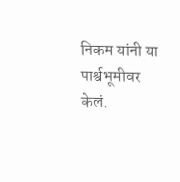निकम यांनी या पार्श्वभूमीवर केलं.